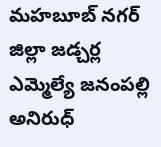మహబూబ్ నగర్ జిల్లా జడ్చర్ల ఎమ్మెల్యే జనంపల్లి అనిరుధ్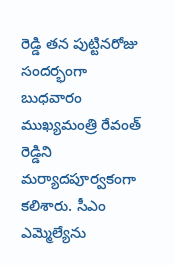రెడ్డి తన పుట్టినరోజు సందర్భంగా బుధవారం ముఖ్యమంత్రి రేవంత్ రెడ్డిని మర్యాదపూర్వకంగా కలిశారు. సీఎం ఎమ్మెల్యేను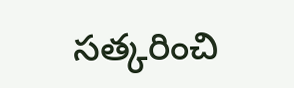సత్కరించి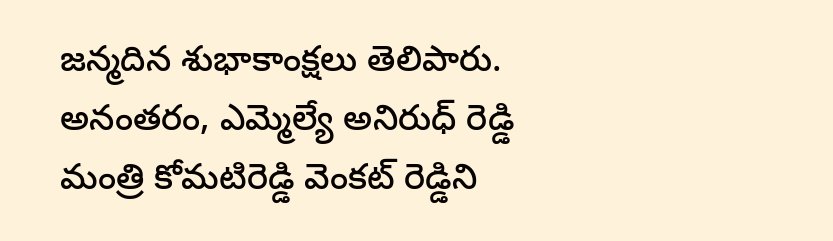జన్మదిన శుభాకాంక్షలు తెలిపారు. అనంతరం, ఎమ్మెల్యే అనిరుధ్ రెడ్డి మంత్రి కోమటిరెడ్డి వెంకట్ రెడ్డిని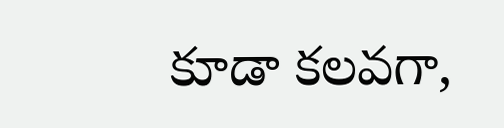కూడా కలవగా,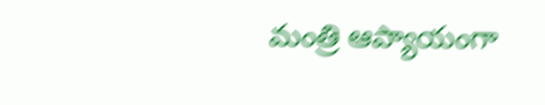మంత్రి ఆప్యాయంగా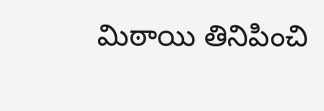మిఠాయి తినిపించి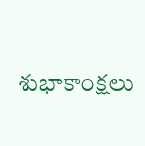శుభాకాంక్షలు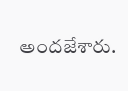అందజేశారు.